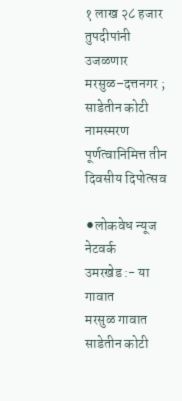१ लाख २८ हजार तुपदीपांनी उजळणार मरसुळ–दत्तनगर ; साडेतीन कोटी नामस्मरण पूर्णत्वानिमित्त तीन दिवसीय दिपोत्सव

⚫लोकवेध न्यूज नेटवर्क
उमरखेड :- या गावात
मरसुळ गावात साडेतीन कोटी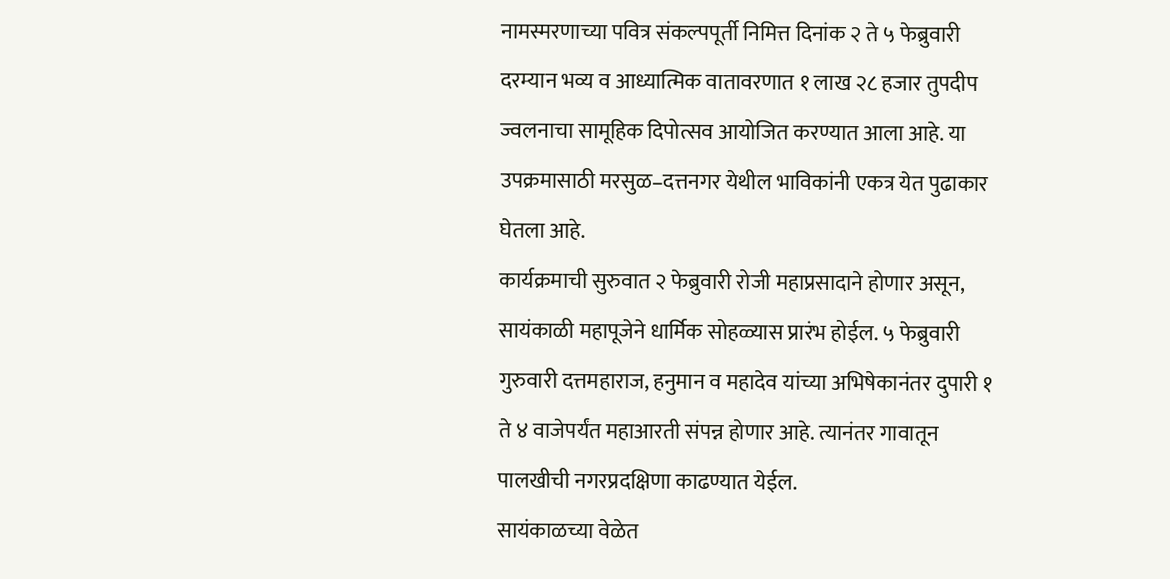नामस्मरणाच्या पवित्र संकल्पपूर्ती निमित्त दिनांक २ ते ५ फेब्रुवारी दरम्यान भव्य व आध्यात्मिक वातावरणात १ लाख २८ हजार तुपदीप ज्वलनाचा सामूहिक दिपोत्सव आयोजित करण्यात आला आहे. या उपक्रमासाठी मरसुळ–दत्तनगर येथील भाविकांनी एकत्र येत पुढाकार घेतला आहे.
कार्यक्रमाची सुरुवात २ फेब्रुवारी रोजी महाप्रसादाने होणार असून, सायंकाळी महापूजेने धार्मिक सोहळ्यास प्रारंभ होईल. ५ फेब्रुवारी गुरुवारी दत्तमहाराज, हनुमान व महादेव यांच्या अभिषेकानंतर दुपारी १ ते ४ वाजेपर्यंत महाआरती संपन्न होणार आहे. त्यानंतर गावातून पालखीची नगरप्रदक्षिणा काढण्यात येईल.
सायंकाळच्या वेळेत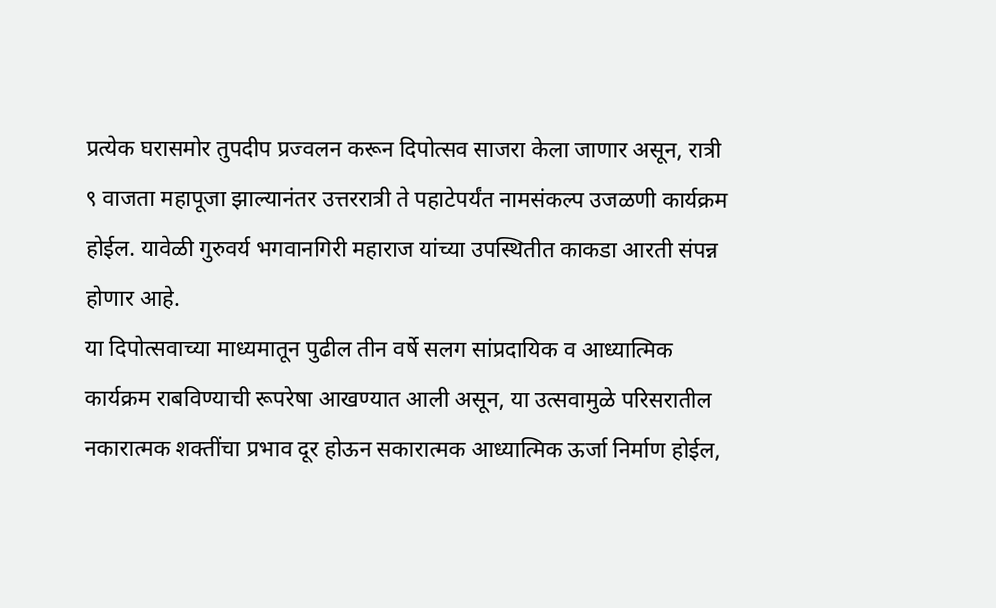प्रत्येक घरासमोर तुपदीप प्रज्वलन करून दिपोत्सव साजरा केला जाणार असून, रात्री ९ वाजता महापूजा झाल्यानंतर उत्तररात्री ते पहाटेपर्यंत नामसंकल्प उजळणी कार्यक्रम होईल. यावेळी गुरुवर्य भगवानगिरी महाराज यांच्या उपस्थितीत काकडा आरती संपन्न होणार आहे.
या दिपोत्सवाच्या माध्यमातून पुढील तीन वर्षे सलग सांप्रदायिक व आध्यात्मिक कार्यक्रम राबविण्याची रूपरेषा आखण्यात आली असून, या उत्सवामुळे परिसरातील नकारात्मक शक्तींचा प्रभाव दूर होऊन सकारात्मक आध्यात्मिक ऊर्जा निर्माण होईल,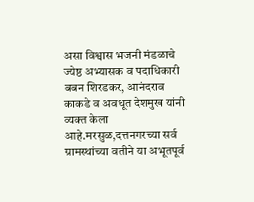असा विश्वास भजनी मंडळाचे ज्येष्ठ अभ्यासक व पदाधिकारी बबन शिरडकर, आनंदराव काकडे व अवधूत देशमुख यांनी व्यक्त केला आहे.मरसुळ,दत्तनगरच्या सर्व ग्रामस्थांच्या वतीने या अभूतपूर्व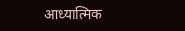आध्यात्मिक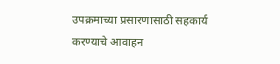उपक्रमाच्या प्रसारणासाठी सहकार्य करण्याचे आवाहन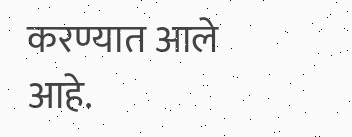करण्यात आले आहे.